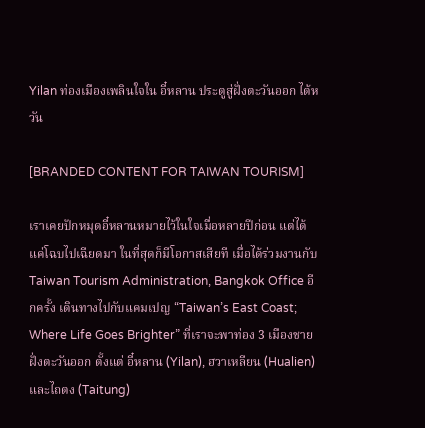Yilan ท่องเมืองเพลินใจใน อี๋หลาน ประตูสู่ฝั่งตะวันออก ไต้หวัน

[BRANDED CONTENT FOR TAIWAN TOURISM]

เราเคยปักหมุดอี๋หลานหมายไว้ในใจเมื่อหลายปีก่อน แต่ได้แค่โฉบไปเฉียดมา ในที่สุดก็มีโอกาสเสียที เมื่อได้ร่วมงานกับ  Taiwan Tourism Administration, Bangkok Office อีกครั้ง เดินทางไปกับแคมเปญ “Taiwan’s East Coast; Where Life Goes Brighter” ที่เราจะพาท่อง 3 เมืองชายฝั่งตะวันออก ตั้งแต่ อี๋หลาน (Yilan), ฮวาเหลียน (Hualien) และไถตง (Taitung)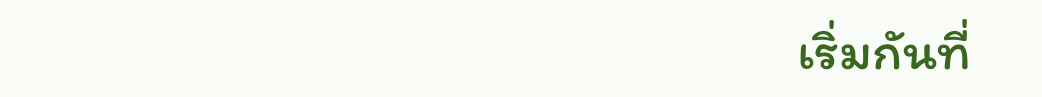เริ่มกันที่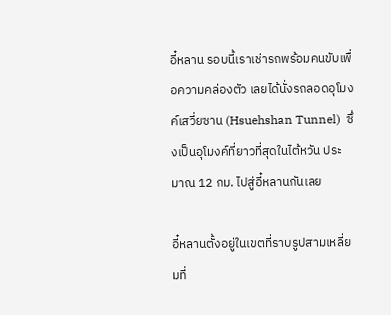อี๋หลาน รอบนี้เราเช่ารถพร้อมคนขับเพื่อความคล่องตัว เลยได้นั่งรถลอดอุโมงค์เสวี่ยซาน (Hsuehshan Tunnel)  ซึ่งเป็นอุโมงค์ที่ยาวที่สุดในไต้หวัน ประมาณ 12 กม. ไปสู่อี๋หลานกันเลย

อี๋หลานตั้งอยู่ในเขตที่ราบรูปสามเหลี่ยมที่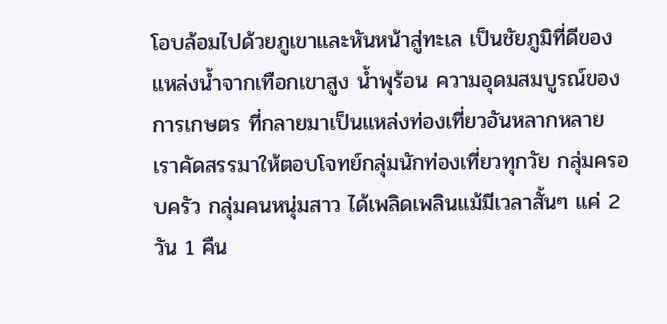โอบล้อมไปด้วยภูเขาและหันหน้าสู่ทะเล เป็นชัยภูมิที่ดีของแหล่งน้ำจากเทือกเขาสูง น้ำพุร้อน ความอุดมสมบูรณ์ของการเกษตร ที่กลายมาเป็นแหล่งท่องเที่ยวอันหลากหลาย เราคัดสรรมาให้ตอบโจทย์กลุ่มนักท่องเที่ยวทุกวัย กลุ่มครอบครัว กลุ่มคนหนุ่มสาว ได้เพลิดเพลินแม้มีเวลาสั้นๆ แค่ 2 วัน 1 คืน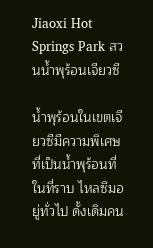Jiaoxi Hot Springs Park สวนน้ำพุร้อนเจียวซี

น้ำพุร้อนในเขตเจียวซีมีความพิเศษที่เป็นน้ำพุร้อนที่ในที่ราบ ไหลซึมอยู่ทั่วไป ดั้งเดิมคน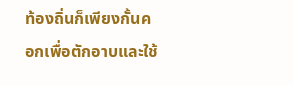ท้องถิ่นก็เพียงกั้นคอกเพื่อตักอาบและใช้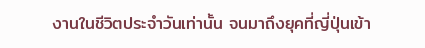งานในชีวิตประจำวันเท่านั้น จนมาถึงยุคที่ญี่ปุ่นเข้า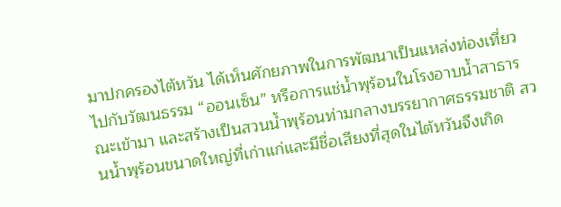มาปกครองไต้หวัน ได้เห็นศักยภาพในการพัฒนาเป็นแหล่งท่องเที่ยวไปกับวัฒนธรรม “ออนเซ็น” หรือการแช่น้ำพุร้อนในโรงอาบน้ำสาธารณะเข้ามา และสร้างเป็นสวนน้ำพุร้อนท่ามกลางบรรยากาศธรรมชาติ สวนน้ำพุร้อนขนาดใหญ่ที่เก่าแก่และมีชื่อเสียงที่สุดในไต้หวันจึงเกิด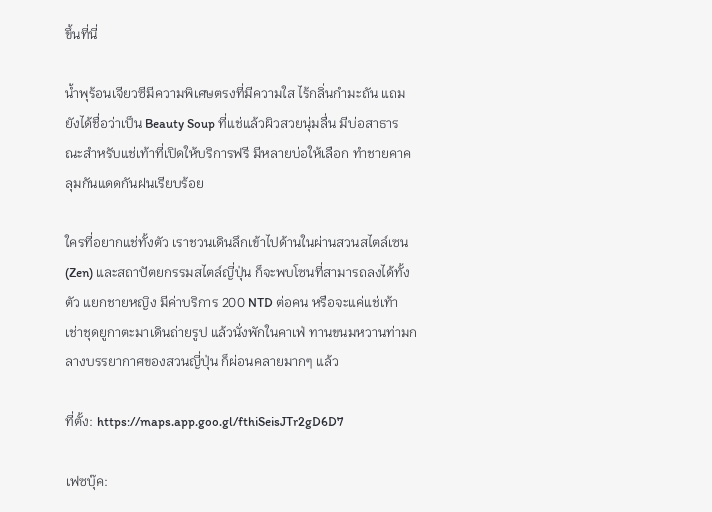ขึ้นที่นี่

น้ำพุร้อนเจียวซีมีความพิเศษตรงที่มีความใส ไร้กลิ่นกำมะถัน แถมยังได้ชื่อว่าเป็น Beauty Soup ที่แช่แล้วผิวสวยนุ่มลื่น มีบ่อสาธารณะสำหรับแช่เท้าที่เปิดให้บริการฟรี มีหลายบ่อให้เลือก ทำชายคาคลุมกันแดดกันฝนเรียบร้อย

ใครที่อยากแช่ทั้งตัว เราชวนเดินลึกเข้าไปด้านในผ่านสวนสไตล์เซน (Zen) และสถาปัตยกรรมสไตล์ญี่ปุ่น ก็จะพบโซนที่สามารถลงได้ทั้งตัว แยกชายหญิง มีค่าบริการ 200 NTD ต่อคน หรือจะแค่แช่เท้า เช่าชุดยูกาตะมาเดินถ่ายรูป แล้วนั่งพักในคาเฟ่ ทานขนมหวานท่ามกลางบรรยากาศของสวนญี่ปุ่น ก็ผ่อนคลายมากๆ แล้ว

ที่ตั้ง: https://maps.app.goo.gl/fthiSeisJTr2gD6D7

เฟซบุ๊ค: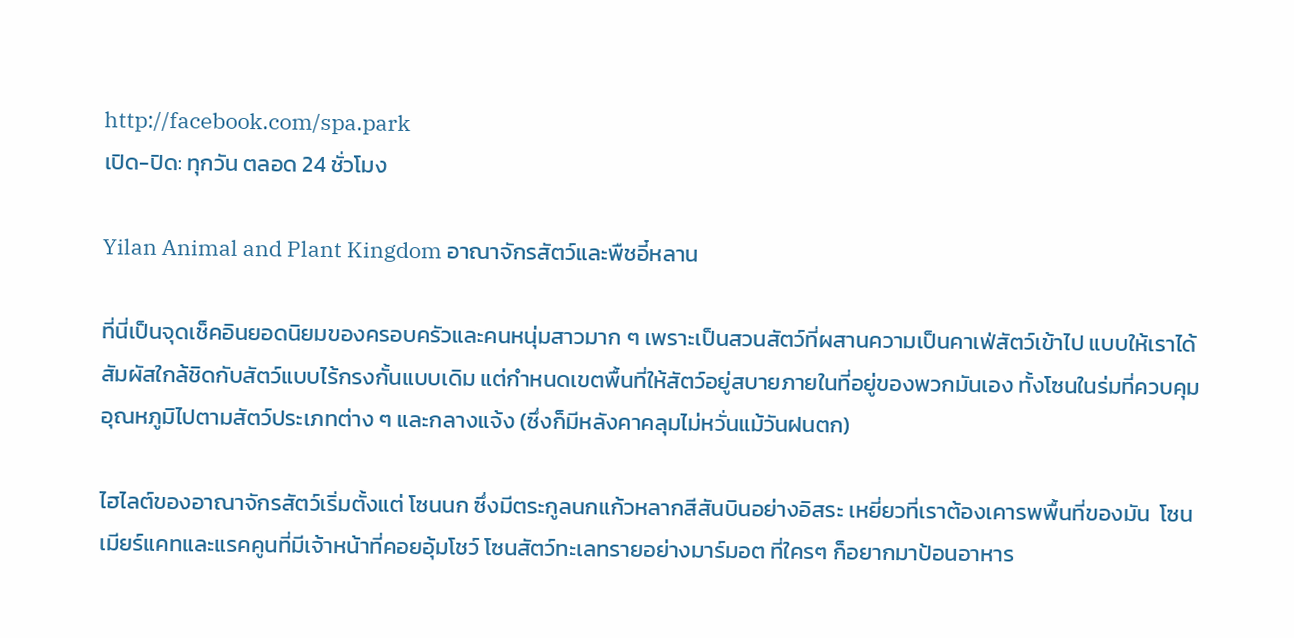http://facebook.com/spa.park
เปิด-ปิด: ทุกวัน ตลอด 24 ชั่วโมง

Yilan Animal and Plant Kingdom อาณาจักรสัตว์และพืชอี๋หลาน

ที่นี่เป็นจุดเช็คอินยอดนิยมของครอบครัวและคนหนุ่มสาวมาก ๆ เพราะเป็นสวนสัตว์ที่ผสานความเป็นคาเฟ่สัตว์เข้าไป แบบให้เราได้สัมผัสใกล้ชิดกับสัตว์แบบไร้กรงกั้นแบบเดิม แต่กำหนดเขตพื้นที่ให้สัตว์อยู่สบายภายในที่อยู่ของพวกมันเอง ทั้งโซนในร่มที่ควบคุมอุณหภูมิไปตามสัตว์ประเภทต่าง ๆ และกลางแจ้ง (ซึ่งก็มีหลังคาคลุมไม่หวั่นแม้วันฝนตก)

ไฮไลต์ของอาณาจักรสัตว์เริ่มตั้งแต่ โซนนก ซึ่งมีตระกูลนกแก้วหลากสีสันบินอย่างอิสระ เหยี่ยวที่เราต้องเคารพพื้นที่ของมัน  โซนเมียร์แคทและแรคคูนที่มีเจ้าหน้าที่คอยอุ้มโชว์ โซนสัตว์ทะเลทรายอย่างมาร์มอต ที่ใครๆ ก็อยากมาป้อนอาหาร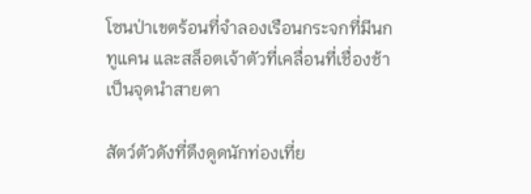โซนป่าเขตร้อนที่จำลองเรือนกระจกที่มีนกทูแคน และสล็อตเจ้าตัวที่เคลื่อนที่เชื่องช้า เป็นจุดนำสายตา

สัตว์ตัวดังที่ดึงดูดนักท่องเที่ย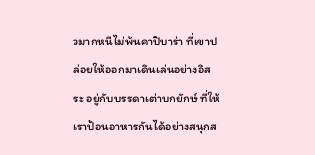วมากหนีไม่พ้นคาปิบาร่า ที่เขาปล่อยให้ออกมาเดินเล่นอย่างอิสระ อยู่กับบรรดาเต่าบกยักษ์ ที่ให้เราป้อนอาหารกันได้อย่างสนุกส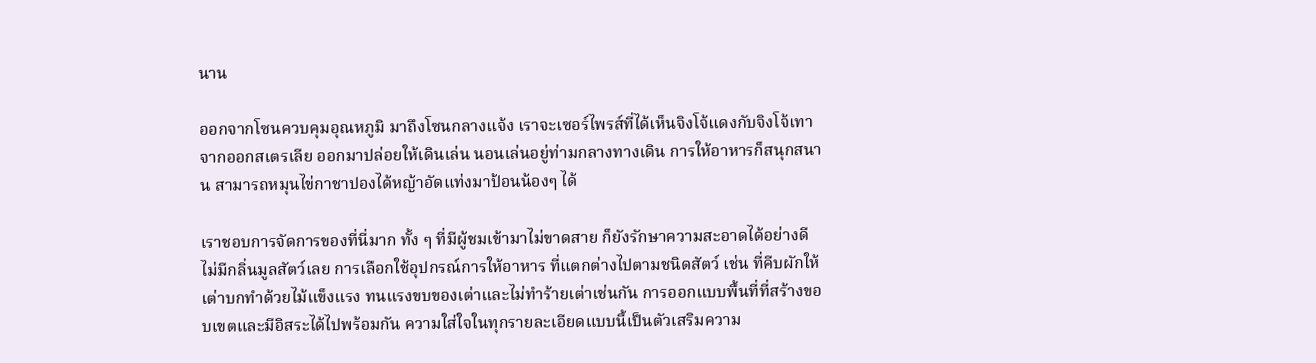นาน

ออกจากโซนควบคุมอุณหภูมิ มาถึงโซนกลางแจ้ง เราจะเซอร์ไพรส์ที่ได้เห็นจิงโจ้แดงกับจิงโจ้เทาจากออกสเตรเลีย ออกมาปล่อยให้เดินเล่น นอนเล่นอยู่ท่ามกลางทางเดิน การให้อาหารก็สนุกสนาน สามารถหมุนไข่กาชาปองได้หญ้าอัดแท่งมาป้อนน้องๆ ได้

เราชอบการจัดการของที่นี่มาก ทั้ง ๆ ที่มีผู้ชมเข้ามาไม่ขาดสาย ก็ยังรักษาความสะอาดได้อย่างดี ไม่มีกลิ่นมูลสัตว์เลย การเลือกใช้อุปกรณ์การให้อาหาร ที่แตกต่างไปตามชนิดสัตว์ เช่น ที่คีบผักให้เต่าบกทำด้วยไม้แข็งแรง ทนแรงขบของเต่าและไม่ทำร้ายเต่าเช่นกัน การออกแบบพื้นที่ที่สร้างขอบเขตและมีอิสระได้ไปพร้อมกัน ความใส่ใจในทุกรายละเอียดแบบนี้เป็นตัวเสริมความ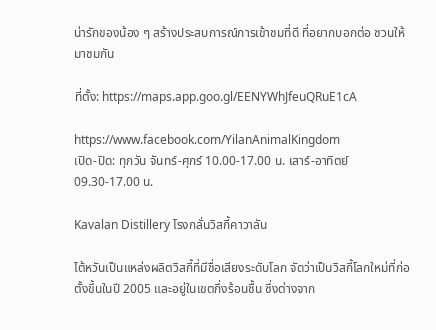น่ารักของน้อง ๆ สร้างประสบการณ์การเข้าชมที่ดี ที่อยากบอกต่อ ชวนให้มาชมกัน

ที่ตั้ง: https://maps.app.goo.gl/EENYWhJfeuQRuE1cA

https://www.facebook.com/YilanAnimalKingdom
เปิด-ปิด: ทุกวัน จันทร์-ศุกร์ 10.00-17.00 น. เสาร์-อาทิตย์ 09.30-17.00 น.

Kavalan Distillery โรงกลั่นวิสกี้คาวาลัน

ไต้หวันเป็นแหล่งผลิตวิสกี้ที่มีชื่อเสียงระดับโลก จัดว่าเป็นวิสกี้โลกใหม่ที่ก่อตั้งขึ้นในปี 2005 และอยู่ในเขตกึ่งร้อนชื้น ซึ่งต่างจาก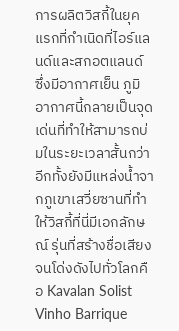การผลิตวิสกี้ในยุคแรกที่กำเนิดที่ไอร์แลนด์และสกอตแลนด์ ซึ่งมีอากาศเย็น ภูมิอากาศนี้กลายเป็นจุดเด่นที่ทำให้สามารถบ่มในระยะเวลาสั้นกว่า อีกทั้งยังมีแหล่งน้ำจากภูเขาเสวี่ยซานที่ทำให้วิสกี้ที่นี่มีเอกลักษณ์ รุ่นที่สร้างชื่อเสียงจนโด่งดังไปทั่วโลกคือ Kavalan Solist Vinho Barrique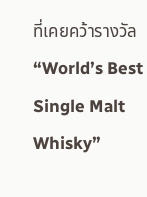ที่เคยคว้ารางวัล “World’s Best Single Malt Whisky”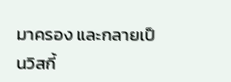มาครอง และกลายเป็นวิสกี้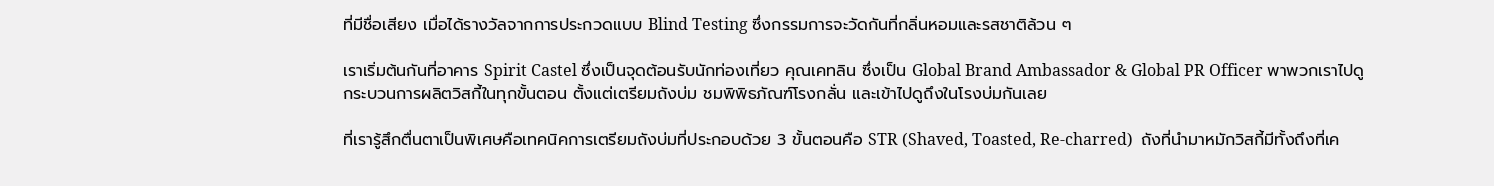ที่มีชื่อเสียง เมื่อได้รางวัลจากการประกวดแบบ Blind Testing ซึ่งกรรมการจะวัดกันที่กลิ่นหอมและรสชาติล้วน ๆ

เราเริ่มต้นกันที่อาคาร Spirit Castel ซึ่งเป็นจุดต้อนรับนักท่องเที่ยว คุณเคทลิน ซึ่งเป็น Global Brand Ambassador & Global PR Officer พาพวกเราไปดูกระบวนการผลิตวิสกี้ในทุกขั้นตอน ตั้งแต่เตรียมถังบ่ม ชมพิพิธภัณฑ์โรงกลั่น และเข้าไปดูถึงในโรงบ่มกันเลย

ที่เรารู้สึกตื่นตาเป็นพิเศษคือเทคนิคการเตรียมถังบ่มที่ประกอบด้วย 3 ขั้นตอนคือ STR (Shaved, Toasted, Re-charred)  ถังที่นำมาหมักวิสกี้มีทั้งถึงที่เค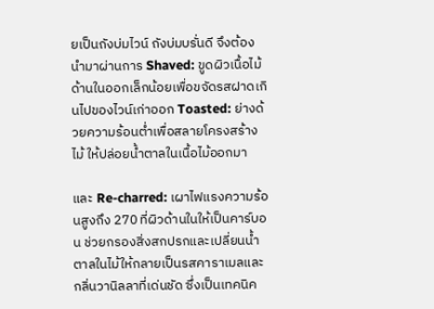ยเป็นถังบ่มไวน์ ถังบ่มบรั่นดี จึงต้องนำมาผ่านการ Shaved: ขูดผิวเนื้อไม้ด้านในออกเล็กน้อยเพื่อขจัดรสฝาดเกินไปของไวน์เก่าออก Toasted: ย่างด้วยความร้อนต่ำเพื่อสลายโครงสร้างไม้ ให้ปล่อยน้ำตาลในเนื้อไม้ออกมา

และ Re-charred: เผาไฟแรงความร้อนสูงถึง 270 ที่ผิวด้านในให้เป็นคาร์บอน ช่วยกรองสิ่งสกปรกและเปลี่ยนน้ำตาลในไม้ให้กลายเป็นรสคาราเมลและกลิ่นวานิลลาที่เด่นชัด ซึ่งเป็นเทคนิค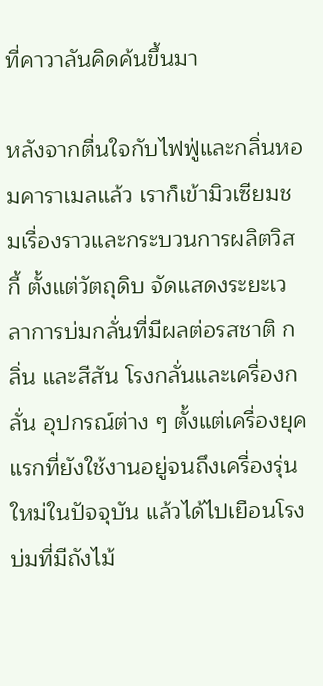ที่คาวาลันคิดค้นขึ้นมา

หลังจากตื่นใจกับไฟฟู่และกลิ่นหอมคาราเมลแล้ว เราก็เข้ามิวเซียมชมเรื่องราวและกระบวนการผลิตวิสกี้ ตั้งแต่วัตถุดิบ จัดแสดงระยะเวลาการบ่มกลั่นที่มีผลต่อรสชาติ กลิ่น และสีสัน โรงกลั่นและเครื่องกลั่น อุปกรณ์ต่าง ๆ ตั้งแต่เครื่องยุคแรกที่ยังใช้งานอยู่จนถึงเครื่องรุ่นใหม่ในปัจจุบัน แล้วได้ไปเยือนโรงบ่มที่มีถังไม้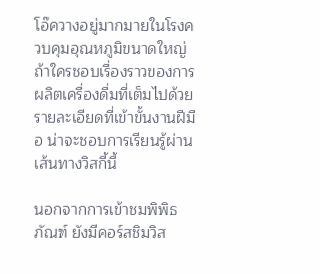โอ๊ควางอยู่มากมายในโรงควบคุมอุณหภูมิขนาดใหญ่ ถ้าใครชอบเรื่องราวของการผลิตเครื่องดื่มที่เต็มไปด้วยรายละเอียดที่เข้าขั้นงานฝีมือ น่าจะชอบการเรียนรู้ผ่านเส้นทางวิสกี้นี้

นอกจากการเข้าชมพิพิธภัณฑ์ ยังมีคอร์สชิมวิส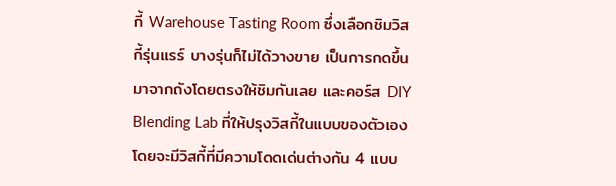กี้ Warehouse Tasting Room ซึ่งเลือกชิมวิสกี้รุ่นแรร์ บางรุ่นก็ไม่ได้วางขาย เป็นการกดขึ้นมาจากถังโดยตรงให้ชิมกันเลย และคอร์ส DIY Blending Lab ที่ให้ปรุงวิสกี้ในแบบของตัวเอง โดยจะมีวิสกี้ที่มีความโดดเด่นต่างกัน 4 แบบ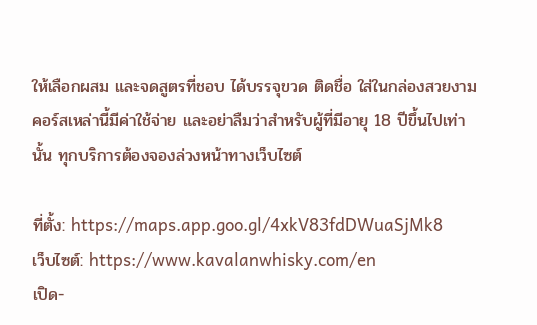ให้เลือกผสม และจดสูตรที่ชอบ ได้บรรจุขวด ติดชื่อ ใส่ในกล่องสวยงาม คอร์สเหล่านี้มีค่าใช้จ่าย และอย่าลืมว่าสำหรับผู้ที่มีอายุ 18 ปีขึ้นไปเท่านั้น ทุกบริการต้องจองล่วงหน้าทางเว็บไซต์

ที่ตั้ง: https://maps.app.goo.gl/4xkV83fdDWuaSjMk8
เว็บไซต์: https://www.kavalanwhisky.com/en
เปิด-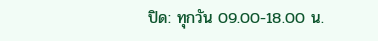ปิด: ทุกวัน 09.00-18.00 น.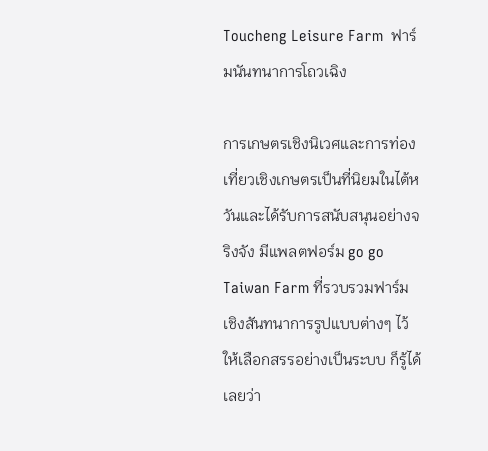Toucheng Leisure Farm  ฟาร์มนันทนาการโถวเฉิง

การเกษตรเชิงนิเวศและการท่องเที่ยวเชิงเกษตรเป็นที่นิยมในไต้หวันและได้รับการสนับสนุนอย่างจริงจัง มีแพลตฟอร์ม go go Taiwan Farm ที่รวบรวมฟาร์มเชิงสันทนาการรูปแบบต่างๆ ไว้ให้เลือกสรรอย่างเป็นระบบ ก็รู้ได้เลยว่า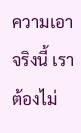ความเอาจริงนี้ เราต้องไม่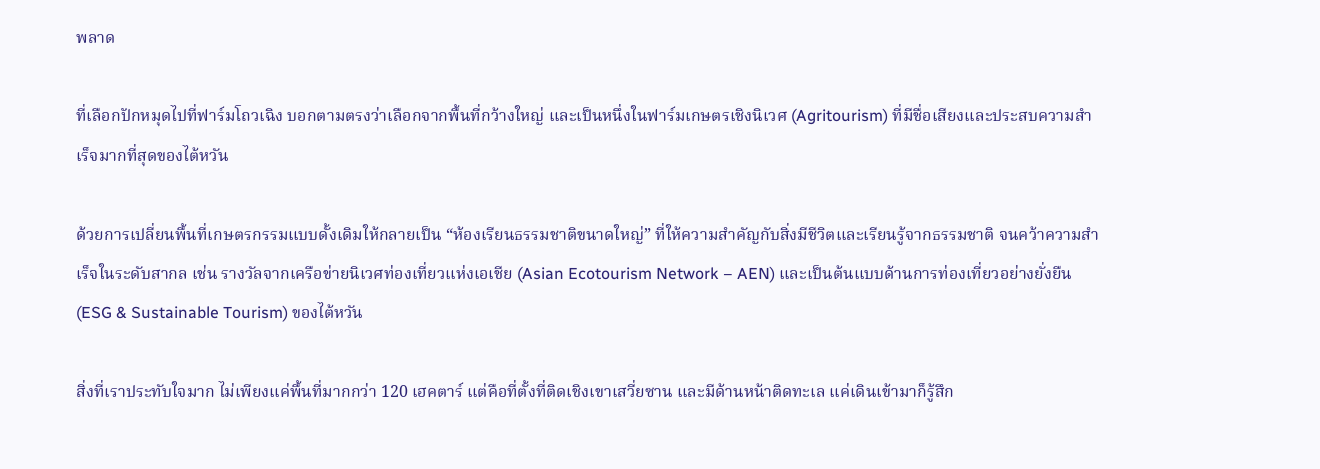พลาด

ที่เลือกปักหมุดไปที่ฟาร์มโถวเฉิง บอกตามตรงว่าเลือกจากพื้นที่กว้างใหญ่ และเป็นหนึ่งในฟาร์มเกษตรเชิงนิเวศ (Agritourism) ที่มีชื่อเสียงและประสบความสำเร็จมากที่สุดของไต้หวัน

ด้วยการเปลี่ยนพื้นที่เกษตรกรรมแบบดั้งเดิมให้กลายเป็น “ห้องเรียนธรรมชาติขนาดใหญ่” ที่ให้ความสำคัญกับสิ่งมีชีวิตและเรียนรู้จากธรรมชาติ จนคว้าความสำเร็จในระดับสากล เช่น รางวัลจากเครือข่ายนิเวศท่องเที่ยวแห่งเอเชีย (Asian Ecotourism Network – AEN) และเป็นต้นแบบด้านการท่องเที่ยวอย่างยั่งยืน (ESG & Sustainable Tourism) ของไต้หวัน

สิ่งที่เราประทับใจมาก ไม่เพียงแค่พื้นที่มากกว่า 120 เฮคตาร์ แต่คือที่ตั้งที่ติดเชิงเขาเสวี่ยซาน และมีด้านหน้าติดทะเล แค่เดินเข้ามาก็รู้สึก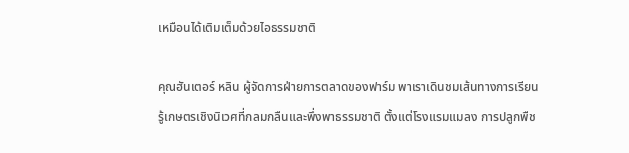เหมือนได้เติมเต็มด้วยไอธรรมชาติ

คุณฮันเตอร์ หลิน ผู้จัดการฝ่ายการตลาดของฟาร์ม พาเราเดินชมเส้นทางการเรียนรู้เกษตรเชิงนิเวศที่กลมกลืนและพึ่งพาธรรมชาติ ตั้งแต่โรงแรมแมลง การปลูกพืช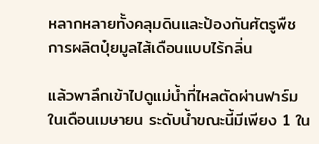หลากหลายทั้งคลุมดินและป้องกันศัตรูพืช การผลิตปุ๋ยมูลไส้เดือนแบบไร้กลิ่น

แล้วพาลึกเข้าไปดูแม่น้ำที่ไหลตัดผ่านฟาร์ม ในเดือนเมษายน ระดับน้ำขณะนี้มีเพียง 1 ใน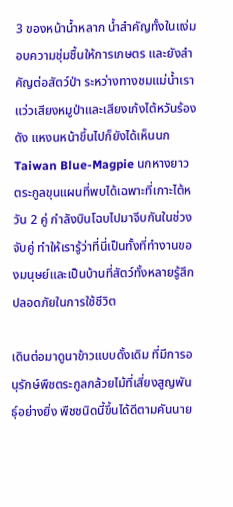3 ของหน้าน้ำหลาก น้ำสำคัญทั้งในแง่มอบความชุ่มชื้นให้การเกษตร และยังสำคัญต่อสัตว์ป่า ระหว่างทางชมแม่น้ำเราแว่วเสียงหมูป่าและเสียงเก้งไต้หวันร้องดัง แหงนหน้าขึ้นไปก็ยังได้เห็นนก Taiwan Blue-Magpie นกหางยาวตระกูลขุนแผนที่พบได้เฉพาะที่เกาะไต้หวัน 2 คู่ กำลังบินโฉบไปมาจีบกันในช่วงจับคู่ ทำให้เรารู้ว่าที่นี่เป็นทั้งที่ทำงานของมนุษย์และเป็นบ้านที่สัตว์ทั้งหลายรู้สึกปลอดภัยในการใช้ชีวิต

เดินต่อมาดูนาข้าวแบบดั้งเดิม ที่มีการอนุรักษ์พืชตระกูลกล้วยไม้ที่เสี่ยงสูญพันธุ์อย่างยิ่ง พืชชนิดนี้ขึ้นได้ดีตามคันนาย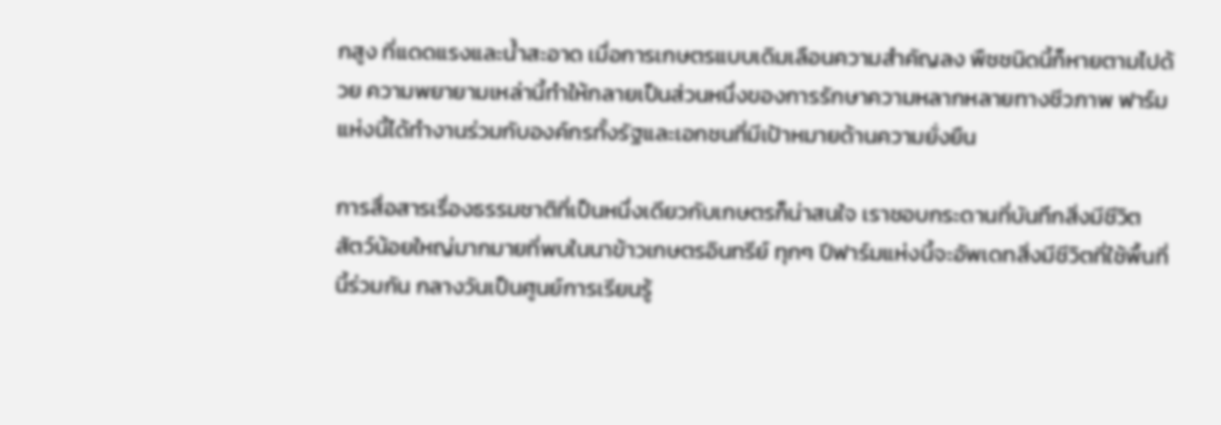กสูง ที่แดดแรงและน้ำสะอาด เมื่อการเกษตรแบบเดิมเลือนความสำคัญลง พืชชนิดนี้ก็หายตามไปด้วย ความพยายามเหล่านี้ทำให้กลายเป็นส่วนหนึ่งของการรักษาความหลากหลายทางชีวภาพ ฟาร์มแห่งนี้ได้ทำงานร่วมกับองค์กรทั้งรัฐและเอกชนที่มีเป้าหมายด้านความยั่งยืน

การสื่อสารเรื่องธรรมชาติที่เป็นหนึ่งเดียวกับเกษตรก็น่าสนใจ เราชอบกระดานที่บันทึกสิ่งมีชีวิต สัตว์น้อยใหญ่มากมายที่พบในนาข้าวเกษตรอินทรีย์ ทุกๆ ปีฟาร์มแห่งนี้จะอัพเดทสิ่งมีชีวิตที่ใช้พื้นที่นี้ร่วมกัน กลางวันเป็นศูนย์การเรียนรู้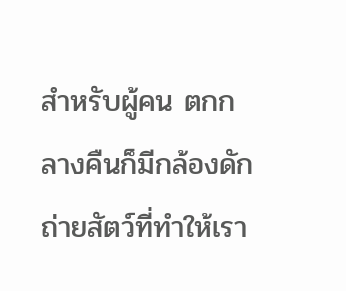สำหรับผู้คน ตกกลางคืนก็มีกล้องดักถ่ายสัตว์ที่ทำให้เรา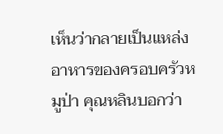เห็นว่ากลายเป็นแหล่งอาหารของครอบครัวหมูป่า คุณหลินบอกว่า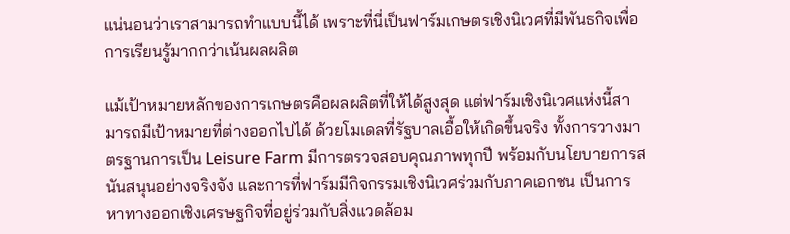แน่นอนว่าเราสามารถทำแบบนี้ได้ เพราะที่นี่เป็นฟาร์มเกษตรเชิงนิเวศที่มีพันธกิจเพื่อการเรียนรู้มากกว่าเน้นผลผลิต

แม้เป้าหมายหลักของการเกษตรคือผลผลิตที่ให้ได้สูงสุด แต่ฟาร์มเชิงนิเวศแห่งนี้สามารถมีเป้าหมายที่ต่างออกไปได้ ด้วยโมเดลที่รัฐบาลเอื้อให้เกิดขึ้นจริง ทั้งการวางมาตรฐานการเป็น Leisure Farm มีการตรวจสอบคุณภาพทุกปี พร้อมกับนโยบายการสนันสนุนอย่างจริงจัง และการที่ฟาร์มมีกิจกรรมเชิงนิเวศร่วมกับภาคเอกชน เป็นการหาทางออกเชิงเศรษฐกิจที่อยู่ร่วมกับสิ่งแวดล้อม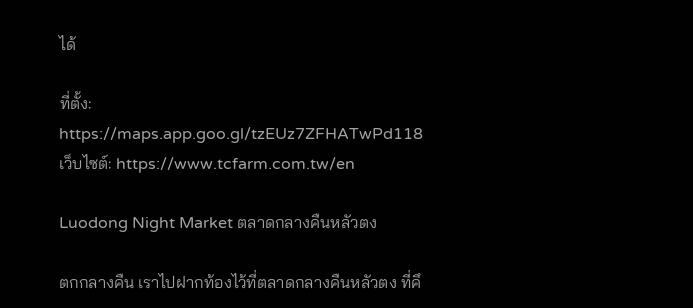ได้

ที่ตั้ง: https://maps.app.goo.gl/tzEUz7ZFHATwPd118
เว็บไซต์: https://www.tcfarm.com.tw/en

Luodong Night Market ตลาดกลางคืนหลัวตง

ตกกลางคืน เราไปฝากท้องไว้ที่ตลาดกลางคืนหลัวตง ที่คึ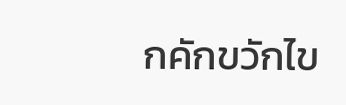กคักขวักไข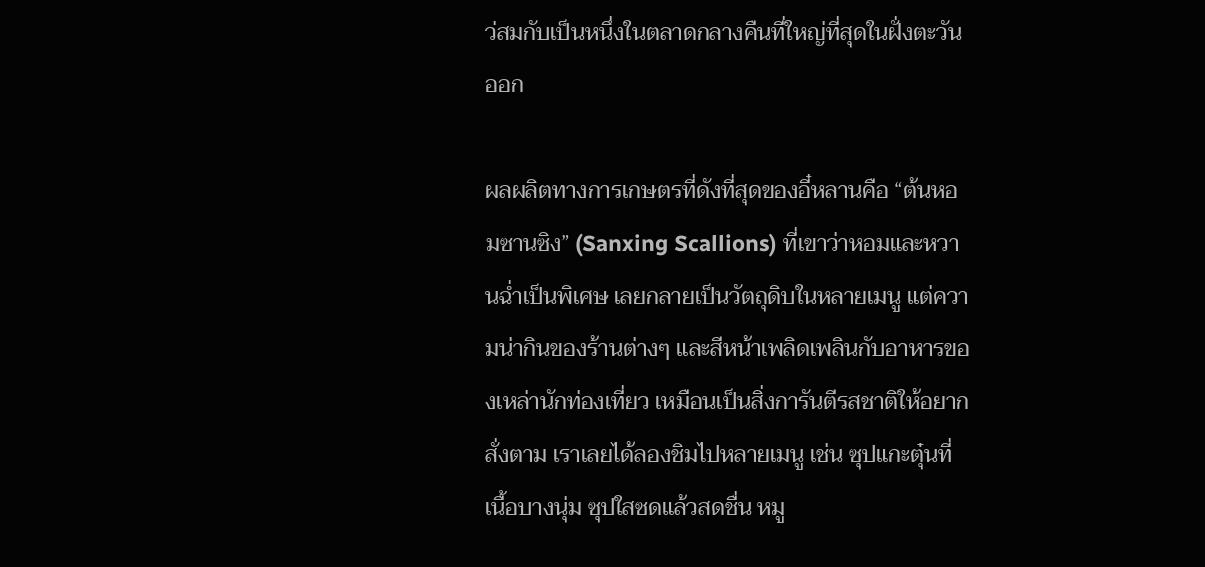ว่สมกับเป็นหนึ่งในตลาดกลางคืนที่ใหญ่ที่สุดในฝั่งตะวันออก

ผลผลิตทางการเกษตรที่ดังที่สุดของอี๋หลานคือ “ต้นหอมซานซิง” (Sanxing Scallions) ที่เขาว่าหอมและหวานฉ่ำเป็นพิเศษ เลยกลายเป็นวัตถุดิบในหลายเมนู แต่ความน่ากินของร้านต่างๆ และสีหน้าเพลิดเพลินกับอาหารของเหล่านักท่องเที่ยว เหมือนเป็นสิ่งการันตีรสชาติให้อยากสั่งตาม เราเลยได้ลองชิมไปหลายเมนู เช่น ซุปแกะตุ๋นที่เนื้อบางนุ่ม ซุปใสซดแล้วสดชื่น หมู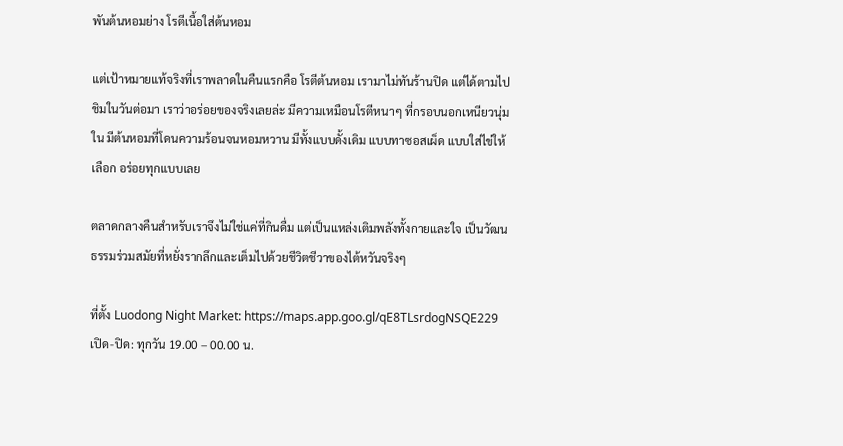พันต้นหอมย่าง โรตีเนื้อใส่ต้นหอม

แต่เป้าหมายแท้จริงที่เราพลาดในคืนแรกคือ โรตีต้นหอม เรามาไม่ทันร้านปิด แต่ได้ตามไปชิมในวันต่อมา เราว่าอร่อยของจริงเลยล่ะ มีความเหมือนโรตีหนาๆ ที่กรอบนอกเหนียวนุ่มใน มีต้นหอมที่โดนความร้อนจนหอมหวาน มีทั้งแบบดั้งเดิม แบบทาซอสเผ็ด แบบใส่ไข่ให้เลือก อร่อยทุกแบบเลย

ตลาดกลางคืนสำหรับเราจึงไม่ใช่แค่ที่กินดื่ม แต่เป็นแหล่งเติมพลังทั้งกายและใจ เป็นวัฒนธรรมร่วมสมัยที่หยั่งรากลึกและเต็มไปด้วยชีวิตชีวาของไต้หวันจริงๆ

ที่ตั้ง Luodong Night Market: https://maps.app.goo.gl/qE8TLsrdogNSQE229
เปิด-ปิด: ทุกวัน 19.00 – 00.00 น.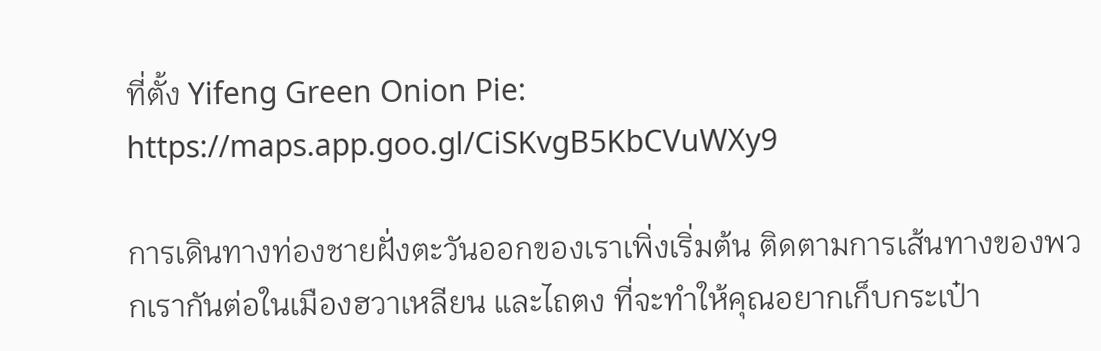ที่ตั้ง Yifeng Green Onion Pie: https://maps.app.goo.gl/CiSKvgB5KbCVuWXy9

การเดินทางท่องชายฝั่งตะวันออกของเราเพิ่งเริ่มต้น ติดตามการเส้นทางของพวกเรากันต่อในเมืองฮวาเหลียน และไถตง ที่จะทำให้คุณอยากเก็บกระเป๋า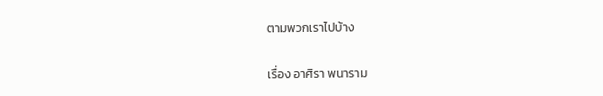ตามพวกเราไปบ้าง

เรื่อง อาศิรา พนาราม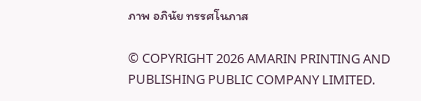ภาพ อภินัย ทรรศโนภาส

© COPYRIGHT 2026 AMARIN PRINTING AND PUBLISHING PUBLIC COMPANY LIMITED.